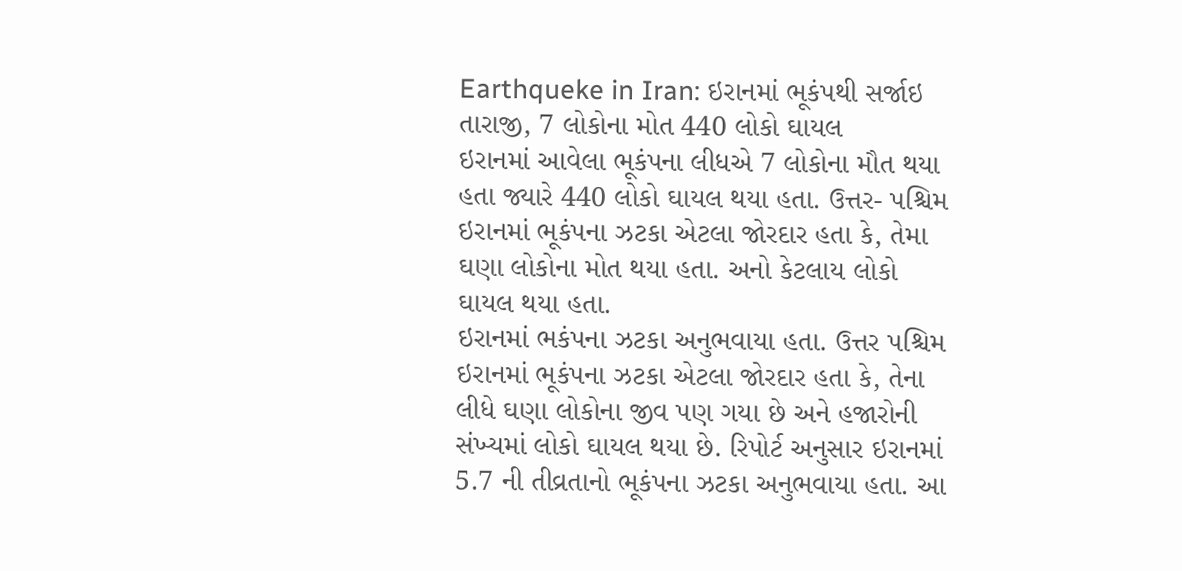Earthqueke in Iran: ઇરાનમાં ભૂકંપથી સર્જાઇ તારાજી, 7 લોકોના મોત 440 લોકો ઘાયલ
ઇરાનમાં આવેલા ભૂકંપના લીધએ 7 લોકોના મૌત થયા હતા જ્યારે 440 લોકો ઘાયલ થયા હતા. ઉત્તર- પશ્ચિમ ઇરાનમાં ભૂકંપના ઝટકા એટલા જોરદાર હતા કે, તેમા ઘણા લોકોના મોત થયા હતા. અનો કેટલાય લોકો ઘાયલ થયા હતા.
ઇરાનમાં ભકંપના ઝટકા અનુભવાયા હતા. ઉત્તર પશ્ચિમ ઇરાનમાં ભૂકંપના ઝટકા એટલા જોરદાર હતા કે, તેના લીધે ઘણા લોકોના જીવ પણ ગયા છે અને હજારોની સંખ્યમાં લોકો ઘાયલ થયા છે. રિપોર્ટ અનુસાર ઇરાનમાં 5.7 ની તીવ્રતાનો ભૂકંપના ઝટકા અનુભવાયા હતા. આ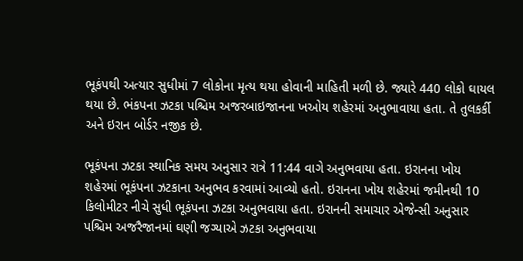ભૂકંપથી અત્યાર સુધીમાં 7 લોકોના મૃત્ય થયા હોવાની માહિતી મળી છે. જ્યારે 440 લોકો ઘાયલ થયા છે. ભંકપના ઝટકા પશ્ચિમ અજરબાઇજાનના ખઓય શહેરમાં અનુભાવાયા હતા. તે તુલકર્કી અને ઇરાન બોર્ડર નજીક છે.

ભૂકંપના ઝટકા સ્થાનિક સમય અનુસાર રાત્રે 11:44 વાગે અનુભવાયા હતા. ઇરાનના ખોય શહેરમાં ભૂકંપના ઝટકાના અનુભવ કરવામાં આવ્યો હતો. ઇરાનના ખોય શહેરમાં જમીનથી 10 કિલોમીટર નીચે સુધી ભૂકંપના ઝટકા અનુભવાયા હતા. ઇરાનની સમાચાર એજેન્સી અનુસાર પશ્ચિમ અજરૈજાનમાં ઘણી જગ્યાએ ઝટકા અનુભવાયા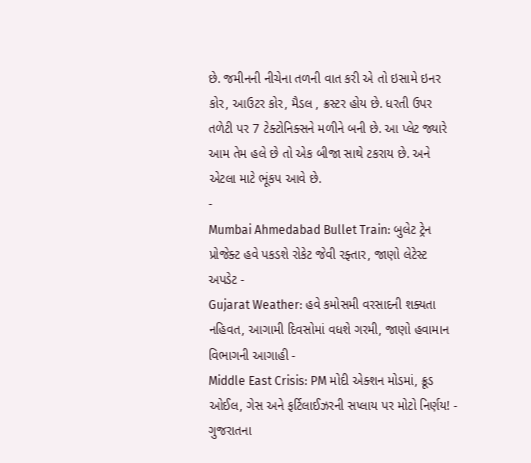છે. જમીનની નીચેના તળની વાત કરી એ તો ઇસામે ઇનર કોર, આઉટર કોર, મૈડલ , ક્રસ્ટર હોય છે. ધરતી ઉપર તળેટી પર 7 ટેક્ટોનિક્સને મળીને બની છે. આ પ્લેટ જ્યારે આમ તેમ હલે છે તો એક બીજા સાથે ટકરાય છે. અને એટલા માટે ભૂંકપ આવે છે.
-
Mumbai Ahmedabad Bullet Train: બુલેટ ટ્રેન પ્રોજેક્ટ હવે પકડશે રોકેટ જેવી રફ્તાર, જાણો લેટેસ્ટ અપડેટ -
Gujarat Weather: હવે કમોસમી વરસાદની શક્યતા નહિવત, આગામી દિવસોમાં વધશે ગરમી, જાણો હવામાન વિભાગની આગાહી -
Middle East Crisis: PM મોદી એક્શન મોડમાં, ક્રૂડ ઓઈલ, ગેસ અને ફર્ટિલાઈઝરની સપ્લાય પર મોટો નિર્ણય! -
ગુજરાતના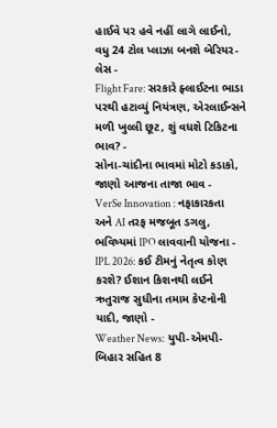હાઈવે પર હવે નહીં લાગે લાઈનો, વધુ 24 ટોલ પ્લાઝા બનશે બેરિયર-લેસ -
Flight Fare: સરકારે ફ્લાઈટના ભાડા પરથી હટાવ્યું નિયંત્રણ, એરલાઈન્સને મળી ખુલ્લી છૂટ, શું વધશે ટિકિટના ભાવ? -
સોના-ચાંદીના ભાવમાં મોટો કડાકો, જાણો આજના તાજા ભાવ -
VerSe Innovation : નફાકારકતા અને AI તરફ મજબૂત ડગલુ, ભવિષ્યમાં IPO લાવવાની યોજના -
IPL 2026: કઈ ટીમનું નેતૃત્વ કોણ કરશે? ઈશાન કિશનથી લઈને ઋતુરાજ સુધીના તમામ કેપ્ટનોની યાદી, જાણો -
Weather News: યુપી-એમપી-બિહાર સહિત 8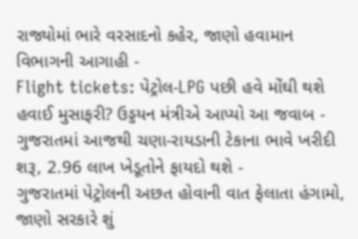રાજ્યોમાં ભારે વરસાદનો કહેર, જાણો હવામાન વિભાગની આગાહી -
Flight tickets: પેટ્રોલ-LPG પછી હવે મોંઘી થશે હવાઈ મુસાફરી? ઉડ્ડયન મંત્રીએ આપ્યો આ જવાબ -
ગુજરાતમાં આજથી ચણા-રાયડાની ટેકાના ભાવે ખરીદી શરૂ, 2.96 લાખ ખેડૂતોને ફાયદો થશે -
ગુજરાતમાં પેટ્રોલની અછત હોવાની વાત ફેલાતા હંગામો, જાણો સરકારે શું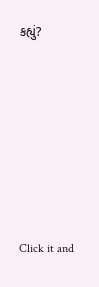કહ્યું?








Click it and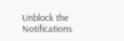Unblock the Notifications